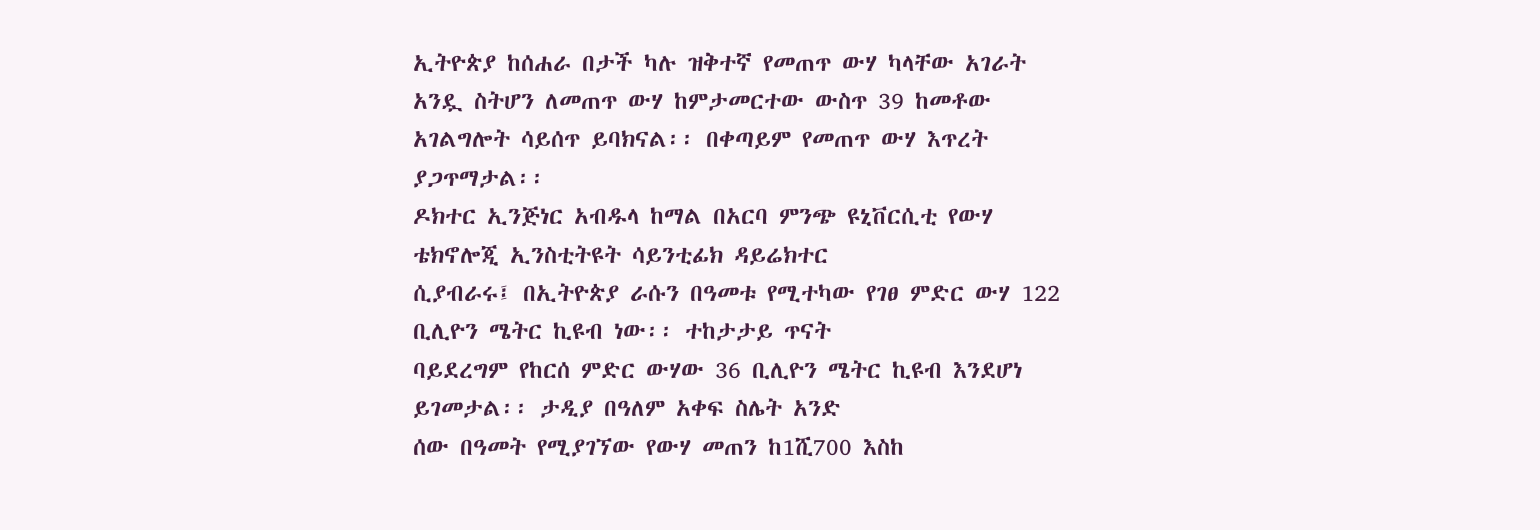ኢትዮጵያ ከሰሐራ በታች ካሉ ዝቅተኛ የመጠጥ ውሃ ካላቸው አገራት አንዷ ስትሆን ለመጠጥ ውሃ ከምታመርተው ውስጥ 39 ከመቶው አገልግሎት ሳይሰጥ ይባክናል፡፡ በቀጣይም የመጠጥ ውሃ እጥረት ያጋጥማታል፡፡
ዶክተር ኢንጅነር አብዱላ ከማል በአርባ ምንጭ ዩኒቨርሲቲ የውሃ ቴክኖሎጂ ኢንስቲትዩት ሳይንቲፊክ ዳይሬክተር
ሲያብራሩ፤ በኢትዮጵያ ራሱን በዓመቱ የሚተካው የገፀ ምድር ውሃ 122 ቢሊዮን ሜትር ኪዩብ ነው፡፡ ተከታታይ ጥናት
ባይደረግም የከርሰ ምድር ውሃው 36 ቢሊዮን ሜትር ኪዩብ እንደሆነ ይገመታል፡፡ ታዲያ በዓለም አቀፍ ስሌት አንድ
ሰው በዓመት የሚያገኘው የውሃ መጠን ከ1ሺ700 እስከ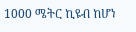1000 ሜትር ኪዩብ ከሆነ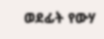ወደፊት የውሃ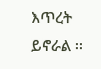እጥረት ይኖራል ፡፡